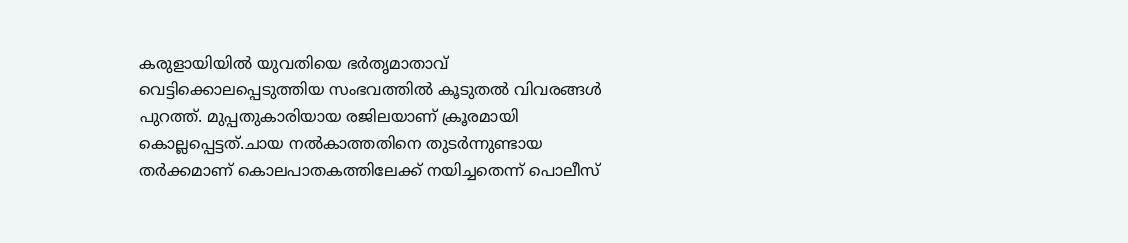കരുളായിയില്‍ യുവതിയെ ഭർതൃമാതാവ് വെട്ടിക്കൊലപ്പെടുത്തിയ സംഭവത്തില്‍ കൂടുതല്‍ വിവരങ്ങള്‍ പുറത്ത്. മുപ്പതുകാരിയായ രജിലയാണ് ക്രൂരമായി കൊല്ലപ്പെട്ടത്.ചായ നല്‍കാത്തതിനെ തുടർന്നുണ്ടായ തർക്കമാണ് കൊലപാതകത്തിലേക്ക് നയിച്ചതെന്ന് പൊലീസ്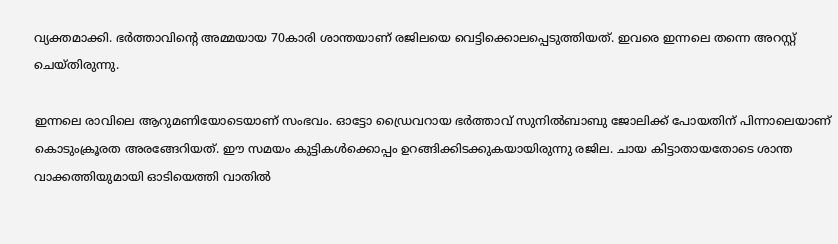വ്യക്തമാക്കി. ഭർത്താവിന്റെ അമ്മയായ 70കാരി ശാന്തയാണ് രജിലയെ വെട്ടിക്കൊലപ്പെടുത്തിയത്. ഇവരെ ഇന്നലെ തന്നെ അറസ്റ്റ് ചെയ്തിരുന്നു.

ഇന്നലെ രാവിലെ ആറുമണിയോടെയാണ് സംഭവം. ഓട്ടോ ഡ്രൈവറായ ഭർത്താവ് സുനില്‍ബാബു ജോലിക്ക് പോയതിന് പിന്നാലെയാണ് കൊടുംക്രൂരത അരങ്ങേറിയത്. ഈ സമയം കുട്ടികള്‍ക്കൊപ്പം ഉറങ്ങിക്കിടക്കുകയായിരുന്നു രജില. ചായ കിട്ടാതായതോടെ ശാന്ത വാക്കത്തിയുമായി ഓടിയെത്തി വാതില്‍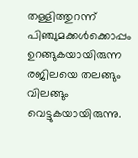തള്ളിത്തുറന്ന് പിഞ്ചുമക്കള്‍ക്കൊപ്പം ഉറങ്ങുകയായിരുന്ന രജിലയെ തലങ്ങും വിലങ്ങും വെട്ടുകയായിരുന്നു.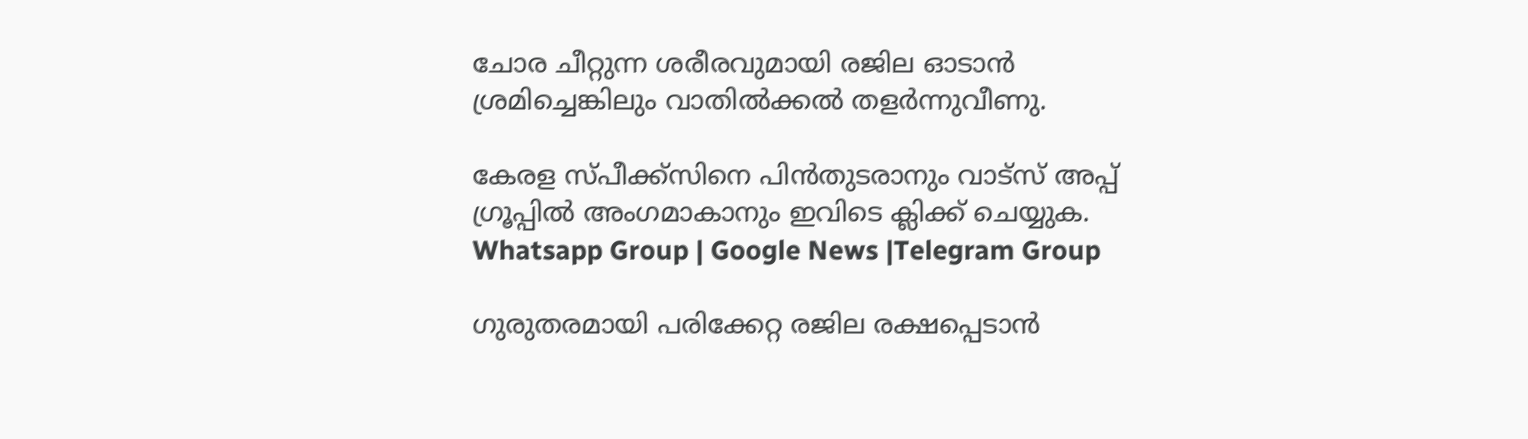ചോര ചീറ്റുന്ന ശരീരവുമായി രജില ഓടാൻ ശ്രമിച്ചെങ്കിലും വാതില്‍ക്കല്‍ തളർന്നുവീണു.

കേരള സ്പീക്ക്സിനെ പിൻതുടരാനും വാട്സ് അപ്പ് ഗ്രൂപ്പിൽ അംഗമാകാനും ഇവിടെ ക്ലിക്ക് ചെയ്യുക. Whatsapp Group | Google News |Telegram Group

ഗുരുതരമായി പരിക്കേറ്റ രജില രക്ഷപ്പെടാൻ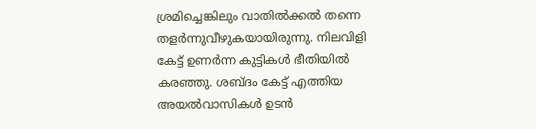ശ്രമിച്ചെങ്കിലും വാതില്‍ക്കല്‍ തന്നെ തളർന്നുവീഴുകയായിരുന്നു. നിലവിളി കേട്ട് ഉണർന്ന കുട്ടികള്‍ ഭീതിയില്‍ കരഞ്ഞു. ശബ്ദം കേട്ട് എത്തിയ അയല്‍വാസികള്‍ ഉടൻ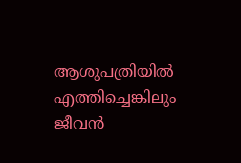ആശുപത്രിയില്‍ എത്തിച്ചെങ്കിലും ജീവൻ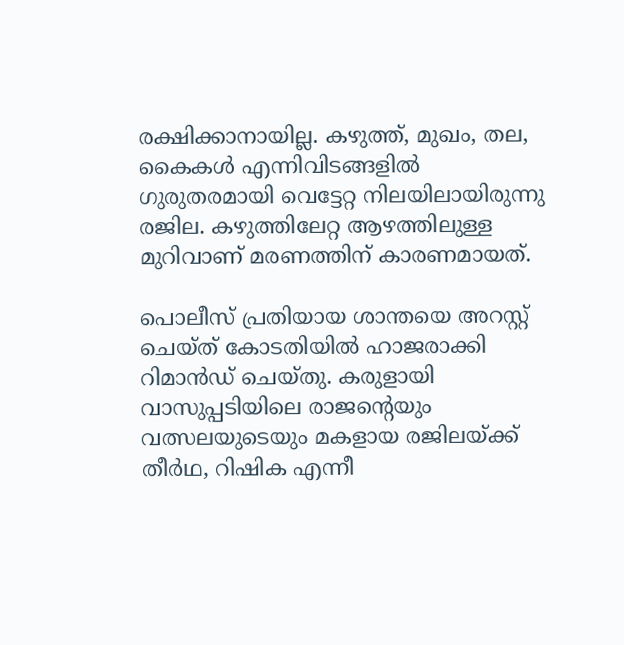രക്ഷിക്കാനായില്ല. കഴുത്ത്, മുഖം, തല, കൈകള്‍ എന്നിവിടങ്ങളില്‍ ഗുരുതരമായി വെട്ടേറ്റ നിലയിലായിരുന്നു രജില. കഴുത്തിലേറ്റ ആഴത്തിലുള്ള മുറിവാണ് മരണത്തിന് കാരണമായത്.

പൊലീസ് പ്രതിയായ ശാന്തയെ അറസ്റ്റ് ചെയ്ത് കോടതിയില്‍ ഹാജരാക്കി റിമാൻഡ് ചെയ്തു. കരുളായി വാസുപ്പടിയിലെ രാജന്റെയും വത്സലയുടെയും മകളായ രജിലയ്ക്ക് തീർഥ, റിഷിക എന്നീ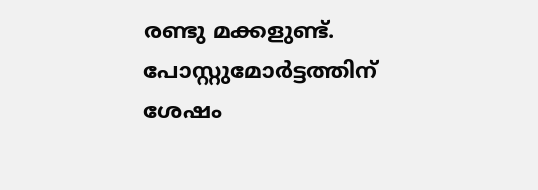രണ്ടു മക്കളുണ്ട്. പോസ്റ്റുമോർട്ടത്തിന് ശേഷം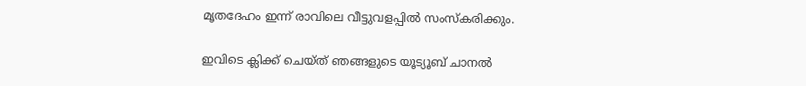മൃതദേഹം ഇന്ന് രാവിലെ വീട്ടുവളപ്പില്‍ സംസ്കരിക്കും.

ഇവിടെ ക്ലിക്ക് ചെയ്ത് ഞങ്ങളുടെ യൂട്യൂബ് ചാനൽ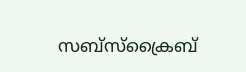സബ്സ്ക്രൈബ്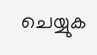ചെയ്യുക